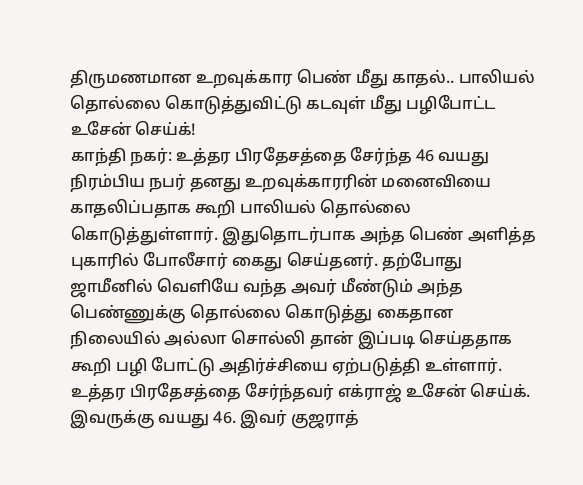திருமணமான உறவுக்கார பெண் மீது காதல்.. பாலியல் தொல்லை கொடுத்துவிட்டு கடவுள் மீது பழிபோட்ட உசேன் செய்க்!
காந்தி நகர்: உத்தர பிரதேசத்தை சேர்ந்த 46 வயது நிரம்பிய நபர் தனது உறவுக்காரரின் மனைவியை காதலிப்பதாக கூறி பாலியல் தொல்லை கொடுத்துள்ளார். இதுதொடர்பாக அந்த பெண் அளித்த புகாரில் போலீசார் கைது செய்தனர். தற்போது ஜாமீனில் வெளியே வந்த அவர் மீண்டும் அந்த பெண்ணுக்கு தொல்லை கொடுத்து கைதான நிலையில் அல்லா சொல்லி தான் இப்படி செய்ததாக கூறி பழி போட்டு அதிர்ச்சியை ஏற்படுத்தி உள்ளார்.
உத்தர பிரதேசத்தை சேர்ந்தவர் எக்ராஜ் உசேன் செய்க். இவருக்கு வயது 46. இவர் குஜராத்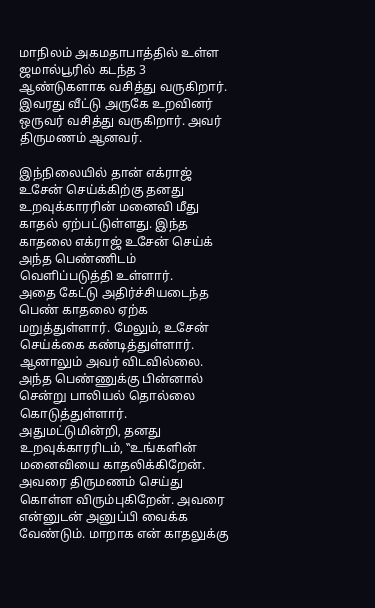மாநிலம் அகமதாபாத்தில் உள்ள ஜமால்பூரில் கடந்த 3 ஆண்டுகளாக வசித்து வருகிறார். இவரது வீட்டு அருகே உறவினர் ஒருவர் வசித்து வருகிறார். அவர் திருமணம் ஆனவர்.

இந்நிலையில் தான் எக்ராஜ் உசேன் செய்க்கிற்கு தனது உறவுக்காரரின் மனைவி மீது காதல் ஏற்பட்டுள்ளது. இந்த காதலை எக்ராஜ் உசேன் செய்க் அந்த பெண்ணிடம் வெளிப்படுத்தி உள்ளார்.
அதை கேட்டு அதிர்ச்சியடைந்த பெண் காதலை ஏற்க மறுத்துள்ளார். மேலும், உசேன் செய்க்கை கண்டித்துள்ளார். ஆனாலும் அவர் விடவில்லை. அந்த பெண்ணுக்கு பின்னால் சென்று பாலியல் தொல்லை கொடுத்துள்ளார். அதுமட்டுமின்றி, தனது உறவுக்காரரிடம், ‛‛உங்களின் மனைவியை காதலிக்கிறேன். அவரை திருமணம் செய்து கொள்ள விரும்புகிறேன். அவரை என்னுடன் அனுப்பி வைக்க வேண்டும். மாறாக என் காதலுக்கு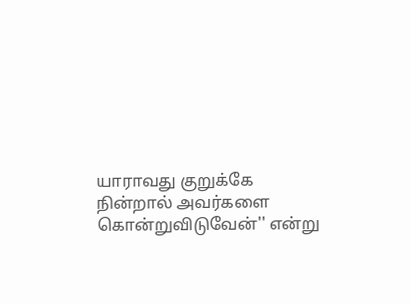யாராவது குறுக்கே நின்றால் அவர்களை கொன்றுவிடுவேன்'' என்று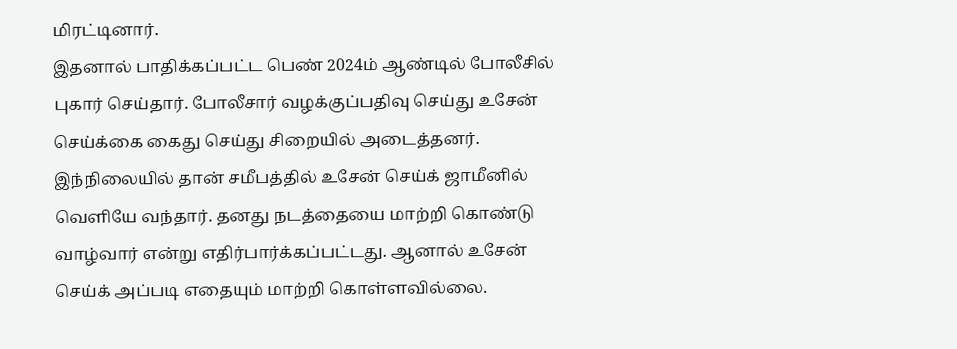மிரட்டினார்.
இதனால் பாதிக்கப்பட்ட பெண் 2024ம் ஆண்டில் போலீசில் புகார் செய்தார். போலீசார் வழக்குப்பதிவு செய்து உசேன் செய்க்கை கைது செய்து சிறையில் அடைத்தனர். இந்நிலையில் தான் சமீபத்தில் உசேன் செய்க் ஜாமீனில் வெளியே வந்தார். தனது நடத்தையை மாற்றி கொண்டு வாழ்வார் என்று எதிர்பார்க்கப்பட்டது. ஆனால் உசேன் செய்க் அப்படி எதையும் மாற்றி கொள்ளவில்லை.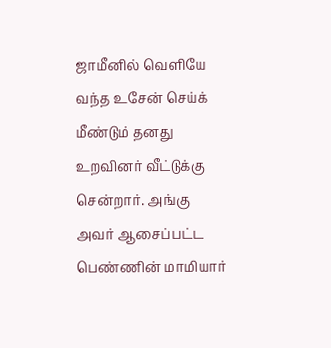ஜாமீனில் வெளியே வந்த உசேன் செய்க் மீண்டும் தனது உறவினர் வீட்டுக்கு சென்றார். அங்கு அவர் ஆசைப்பட்ட பெண்ணின் மாமியார்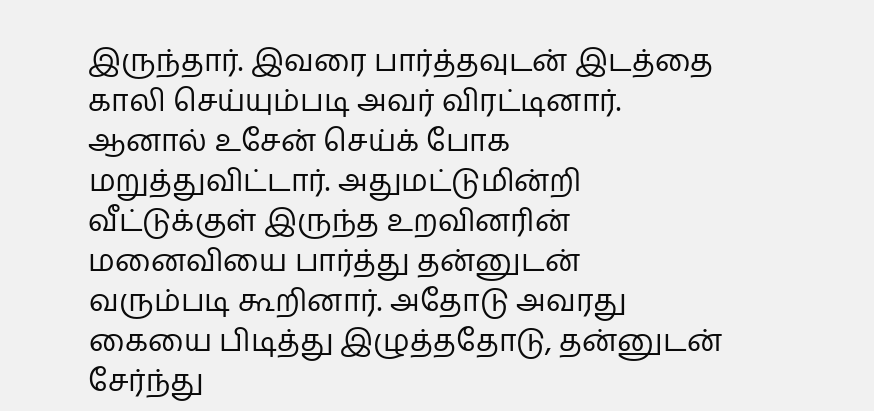இருந்தார். இவரை பார்த்தவுடன் இடத்தை காலி செய்யும்படி அவர் விரட்டினார். ஆனால் உசேன் செய்க் போக மறுத்துவிட்டார். அதுமட்டுமின்றி வீட்டுக்குள் இருந்த உறவினரின் மனைவியை பார்த்து தன்னுடன் வரும்படி கூறினார். அதோடு அவரது கையை பிடித்து இழுத்ததோடு, தன்னுடன் சேர்ந்து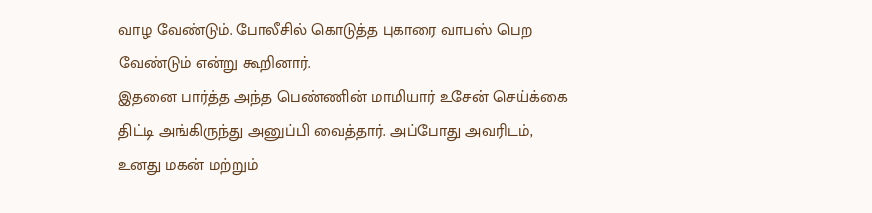வாழ வேண்டும். போலீசில் கொடுத்த புகாரை வாபஸ் பெற வேண்டும் என்று கூறினார்.
இதனை பார்த்த அந்த பெண்ணின் மாமியார் உசேன் செய்க்கை திட்டி அங்கிருந்து அனுப்பி வைத்தார். அப்போது அவரிடம், உனது மகன் மற்றும்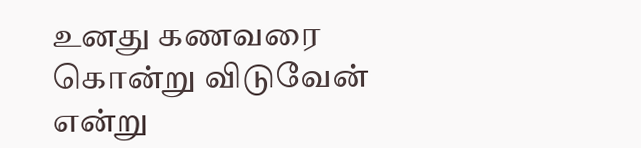உனது கணவரை கொன்று விடுவேன் என்று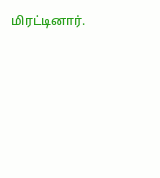மிரட்டினார்.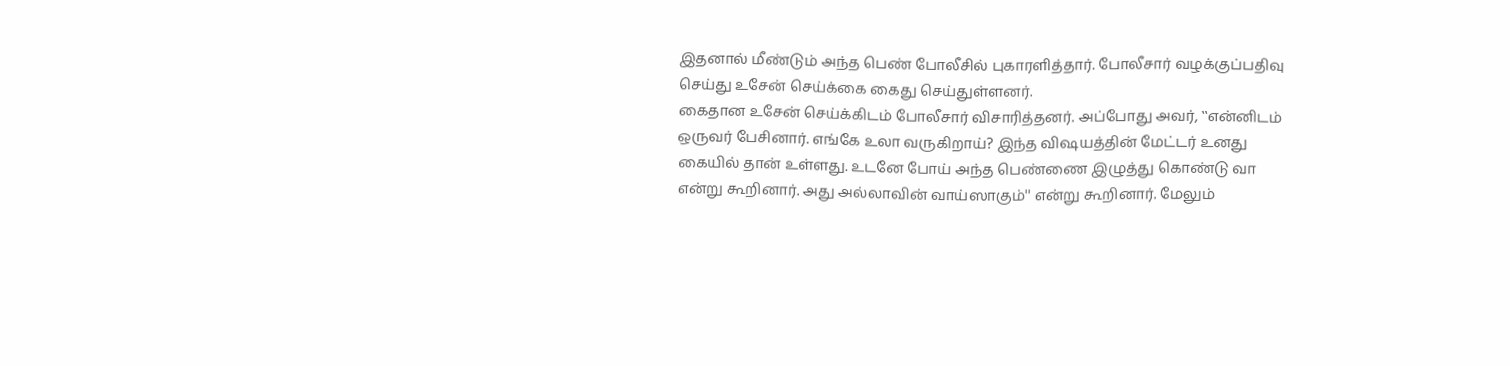இதனால் மீண்டும் அந்த பெண் போலீசில் புகாரளித்தார். போலீசார் வழக்குப்பதிவு செய்து உசேன் செய்க்கை கைது செய்துள்ளனர்.
கைதான உசேன் செய்க்கிடம் போலீசார் விசாரித்தனர். அப்போது அவர், ‛‛என்னிடம் ஒருவர் பேசினார். எங்கே உலா வருகிறாய்? இந்த விஷயத்தின் மேட்டர் உனது கையில் தான் உள்ளது. உடனே போய் அந்த பெண்ணை இழுத்து கொண்டு வா என்று கூறினார். அது அல்லாவின் வாய்ஸாகும்'' என்று கூறினார். மேலும்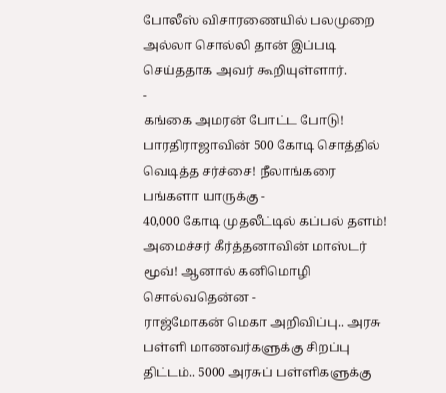போலீஸ் விசாரணையில் பலமுறை அல்லா சொல்லி தான் இப்படி செய்ததாக அவர் கூறியுள்ளார்.
-
கங்கை அமரன் போட்ட போடு! பாரதிராஜாவின் 500 கோடி சொத்தில் வெடித்த சர்ச்சை! நீலாங்கரை பங்களா யாருக்கு -
40,000 கோடி முதலீட்டில் கப்பல் தளம்! அமைச்சர் கீர்த்தனாவின் மாஸ்டர் மூவ்! ஆனால் கனிமொழி சொல்வதென்ன -
ராஜ்மோகன் மெகா அறிவிப்பு.. அரசு பள்ளி மாணவர்களுக்கு சிறப்பு திட்டம்.. 5000 அரசுப் பள்ளிகளுக்கு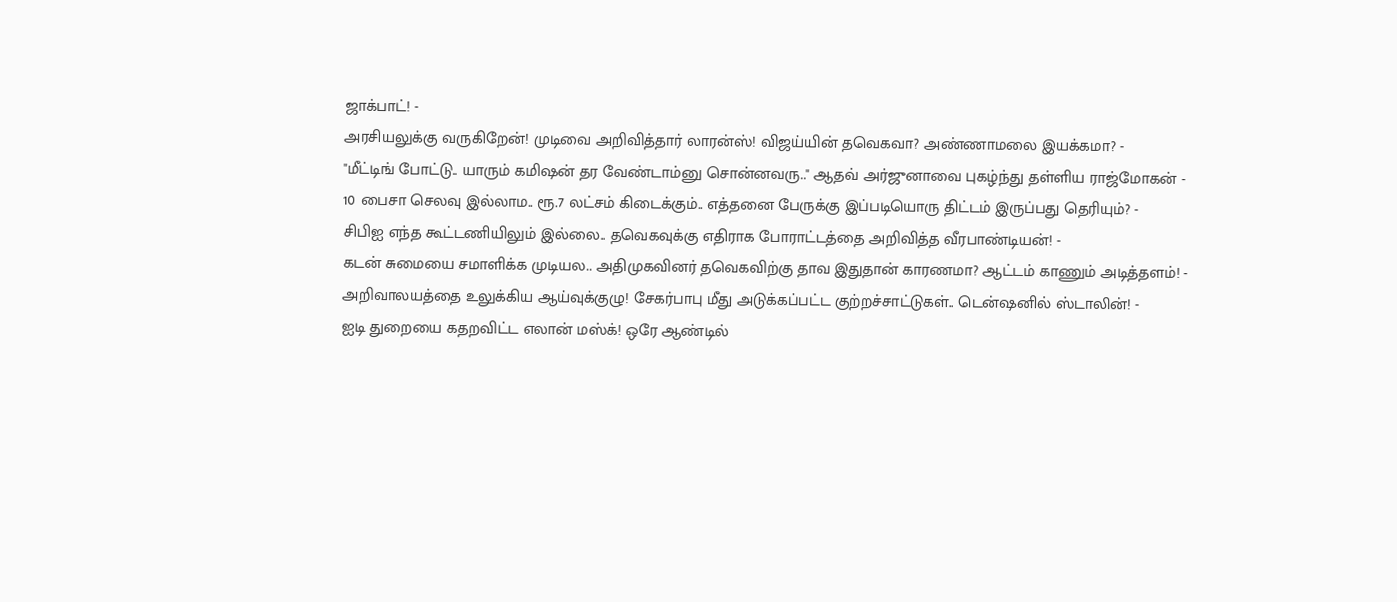ஜாக்பாட்! -
அரசியலுக்கு வருகிறேன்! முடிவை அறிவித்தார் லாரன்ஸ்! விஜய்யின் தவெகவா? அண்ணாமலை இயக்கமா? -
"மீட்டிங் போட்டு.. யாரும் கமிஷன் தர வேண்டாம்னு சொன்னவரு.." ஆதவ் அர்ஜுனாவை புகழ்ந்து தள்ளிய ராஜ்மோகன் -
10 பைசா செலவு இல்லாம.. ரூ.7 லட்சம் கிடைக்கும்.. எத்தனை பேருக்கு இப்படியொரு திட்டம் இருப்பது தெரியும்? -
சிபிஐ எந்த கூட்டணியிலும் இல்லை.. தவெகவுக்கு எதிராக போராட்டத்தை அறிவித்த வீரபாண்டியன்! -
கடன் சுமையை சமாளிக்க முடியல.. அதிமுகவினர் தவெகவிற்கு தாவ இதுதான் காரணமா? ஆட்டம் காணும் அடித்தளம்! -
அறிவாலயத்தை உலுக்கிய ஆய்வுக்குழு! சேகர்பாபு மீது அடுக்கப்பட்ட குற்றச்சாட்டுகள்.. டென்ஷனில் ஸ்டாலின்! -
ஐடி துறையை கதறவிட்ட எலான் மஸ்க்! ஒரே ஆண்டில்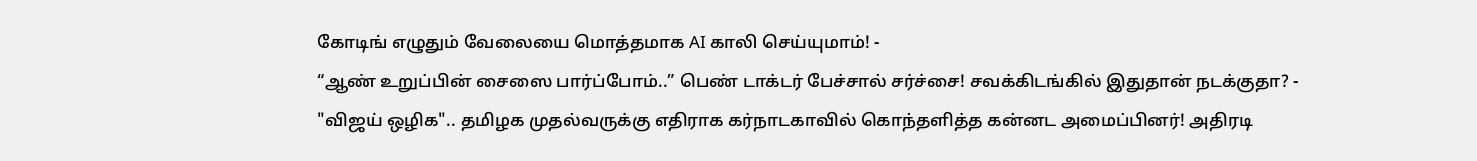கோடிங் எழுதும் வேலையை மொத்தமாக AI காலி செய்யுமாம்! -
“ஆண் உறுப்பின் சைஸை பார்ப்போம்..” பெண் டாக்டர் பேச்சால் சர்ச்சை! சவக்கிடங்கில் இதுதான் நடக்குதா? -
"விஜய் ஒழிக".. தமிழக முதல்வருக்கு எதிராக கர்நாடகாவில் கொந்தளித்த கன்னட அமைப்பினர்! அதிரடி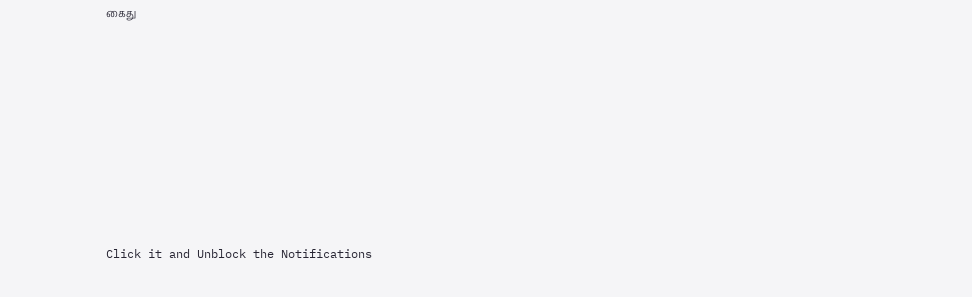கைது












Click it and Unblock the Notifications